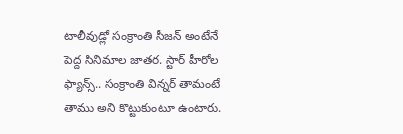టాలీవుడ్లో సంక్రాంతి సీజన్ అంటేనే పెద్ద సినిమాల జాతర. స్టార్ హీరోల ఫ్యాన్స్.. సంక్రాంతి విన్నర్ తామంటే తాము అని కొట్టుకుంటూ ఉంటారు.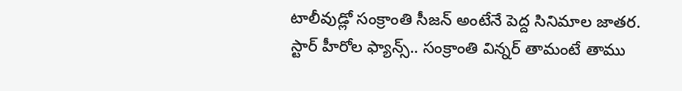టాలీవుడ్లో సంక్రాంతి సీజన్ అంటేనే పెద్ద సినిమాల జాతర. స్టార్ హీరోల ఫ్యాన్స్.. సంక్రాంతి విన్నర్ తామంటే తాము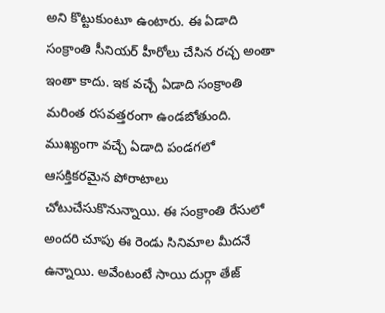అని కొట్టుకుంటూ ఉంటారు. ఈ ఏడాది సంక్రాంతి సీనియర్ హీరోలు చేసిన రచ్చ అంతా ఇంతా కాదు. ఇక వచ్చే ఏడాది సంక్రాంతి మరింత రసవత్తరంగా ఉండబోతుంది. ముఖ్యంగా వచ్చే ఏడాది పండగలో ఆసక్తికరమైన పోరాటాలు చోటుచేసుకొనున్నాయి. ఈ సంక్రాంతి రేసులో అందరి చూపు ఈ రెండు సినిమాల మీదనే ఉన్నాయి. అవేంటంటే సాయి దుర్గా తేజ్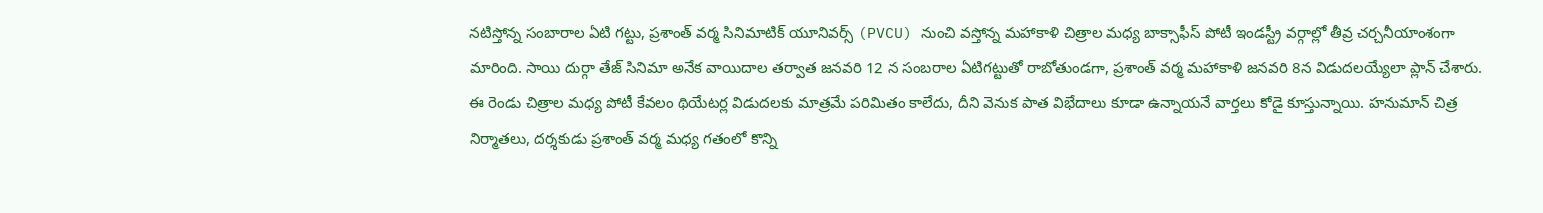నటిస్తోన్న సంబారాల ఏటి గట్టు, ప్రశాంత్ వర్మ సినిమాటిక్ యూనివర్స్ (PVCU) నుంచి వస్తోన్న మహాకాళి చిత్రాల మధ్య బాక్సాఫీస్ పోటీ ఇండస్ట్రీ వర్గాల్లో తీవ్ర చర్చనీయాంశంగా మారింది. సాయి దుర్గా తేజ్ సినిమా అనేక వాయిదాల తర్వాత జనవరి 12 న సంబరాల ఏటిగట్టుతో రాబోతుండగా, ప్రశాంత్ వర్మ మహాకాళి జనవరి 8న విడుదలయ్యేలా ప్లాన్ చేశారు. ఈ రెండు చిత్రాల మధ్య పోటీ కేవలం థియేటర్ల విడుదలకు మాత్రమే పరిమితం కాలేదు, దీని వెనుక పాత విభేదాలు కూడా ఉన్నాయనే వార్తలు కోడై కూస్తున్నాయి. హనుమాన్ చిత్ర నిర్మాతలు, దర్శకుడు ప్రశాంత్ వర్మ మధ్య గతంలో కొన్ని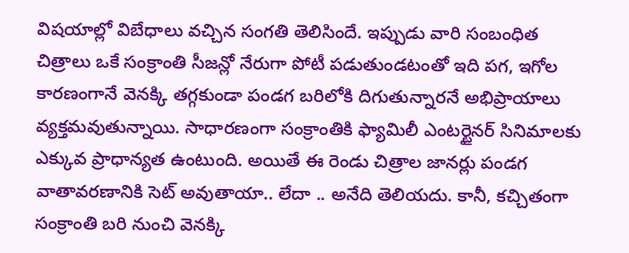విషయాల్లో విబేధాలు వచ్చిన సంగతి తెలిసిందే. ఇప్పుడు వారి సంబంధిత చిత్రాలు ఒకే సంక్రాంతి సీజన్లో నేరుగా పోటీ పడుతుండటంతో ఇది పగ, ఇగోల కారణంగానే వెనక్కి తగ్గకుండా పండగ బరిలోకి దిగుతున్నారనే అభిప్రాయాలు వ్యక్తమవుతున్నాయి. సాధారణంగా సంక్రాంతికి ఫ్యామిలీ ఎంటర్టైనర్ సినిమాలకు ఎక్కువ ప్రాధాన్యత ఉంటుంది. అయితే ఈ రెండు చిత్రాల జానర్లు పండగ వాతావరణానికి సెట్ అవుతాయా.. లేదా .. అనేది తెలియదు. కానీ, కచ్చితంగా సంక్రాంతి బరి నుంచి వెనక్కి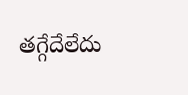తగ్గేదేలేదు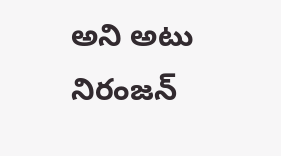అని అటు నిరంజన్